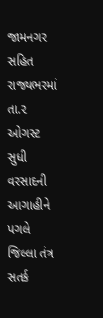જામનગર સહિત રાજ્યભરમાં તા.૨ ઓગસ્ટ સુધી વરસાદની આગાહીને પગલે જિલ્લા તંત્ર સતર્ક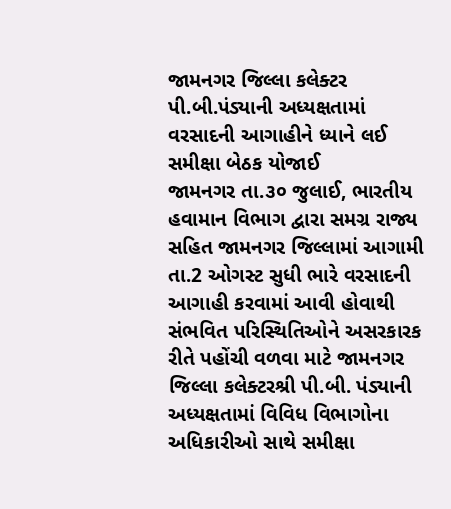જામનગર જિલ્લા કલેક્ટર પી.બી.પંડ્યાની અધ્યક્ષતામાં વરસાદની આગાહીને ધ્યાને લઈ સમીક્ષા બેઠક યોજાઈ
જામનગર તા.૩૦ જુલાઈ, ભારતીય હવામાન વિભાગ દ્વારા સમગ્ર રાજ્ય સહિત જામનગર જિલ્લામાં આગામી તા.2 ઓગસ્ટ સુધી ભારે વરસાદની આગાહી કરવામાં આવી હોવાથી સંભવિત પરિસ્થિતિઓને અસરકારક રીતે પહોંચી વળવા માટે જામનગર જિલ્લા કલેક્ટરશ્રી પી.બી. પંડ્યાની અધ્યક્ષતામાં વિવિધ વિભાગોના અધિકારીઓ સાથે સમીક્ષા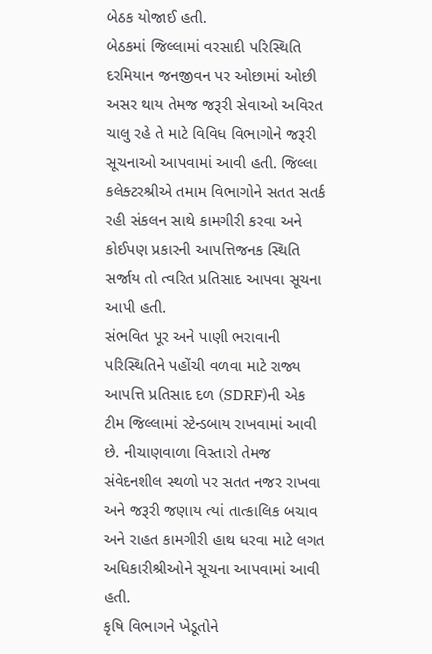બેઠક યોજાઈ હતી.
બેઠકમાં જિલ્લામાં વરસાદી પરિસ્થિતિ દરમિયાન જનજીવન પર ઓછામાં ઓછી અસર થાય તેમજ જરૂરી સેવાઓ અવિરત ચાલુ રહે તે માટે વિવિધ વિભાગોને જરૂરી સૂચનાઓ આપવામાં આવી હતી. જિલ્લા કલેક્ટરશ્રીએ તમામ વિભાગોને સતત સતર્ક રહી સંકલન સાથે કામગીરી કરવા અને કોઈપણ પ્રકારની આપત્તિજનક સ્થિતિ સર્જાય તો ત્વરિત પ્રતિસાદ આપવા સૂચના આપી હતી.
સંભવિત પૂર અને પાણી ભરાવાની પરિસ્થિતિને પહોંચી વળવા માટે રાજ્ય આપત્તિ પ્રતિસાદ દળ (SDRF)ની એક ટીમ જિલ્લામાં સ્ટેન્ડબાય રાખવામાં આવી છે. નીચાણવાળા વિસ્તારો તેમજ સંવેદનશીલ સ્થળો પર સતત નજર રાખવા અને જરૂરી જણાય ત્યાં તાત્કાલિક બચાવ અને રાહત કામગીરી હાથ ધરવા માટે લગત અધિકારીશ્રીઓને સૂચના આપવામાં આવી હતી.
કૃષિ વિભાગને ખેડૂતોને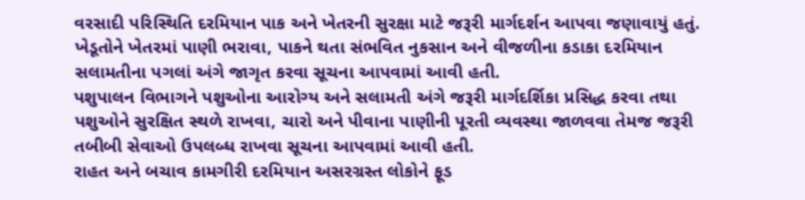વરસાદી પરિસ્થિતિ દરમિયાન પાક અને ખેતરની સુરક્ષા માટે જરૂરી માર્ગદર્શન આપવા જણાવાયું હતું. ખેડૂતોને ખેતરમાં પાણી ભરાવા, પાકને થતા સંભવિત નુકસાન અને વીજળીના કડાકા દરમિયાન સલામતીના પગલાં અંગે જાગૃત કરવા સૂચના આપવામાં આવી હતી.
પશુપાલન વિભાગને પશુઓના આરોગ્ય અને સલામતી અંગે જરૂરી માર્ગદર્શિકા પ્રસિદ્ધ કરવા તથા પશુઓને સુરક્ષિત સ્થળે રાખવા, ચારો અને પીવાના પાણીની પૂરતી વ્યવસ્થા જાળવવા તેમજ જરૂરી તબીબી સેવાઓ ઉપલબ્ધ રાખવા સૂચના આપવામાં આવી હતી.
રાહત અને બચાવ કામગીરી દરમિયાન અસરગ્રસ્ત લોકોને ફૂડ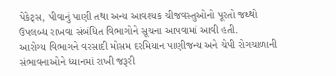પેકેટ્સ, પીવાનું પાણી તથા અન્ય આવશ્યક ચીજવસ્તુઓનો પૂરતો જથ્થો ઉપલબ્ધ રાખવા સંબંધિત વિભાગોને સૂચના આપવામાં આવી હતી.
આરોગ્ય વિભાગને વરસાદી મોસમ દરમિયાન પાણીજન્ય અને ચેપી રોગચાળાની સંભાવનાઓને ધ્યાનમાં રાખી જરૂરી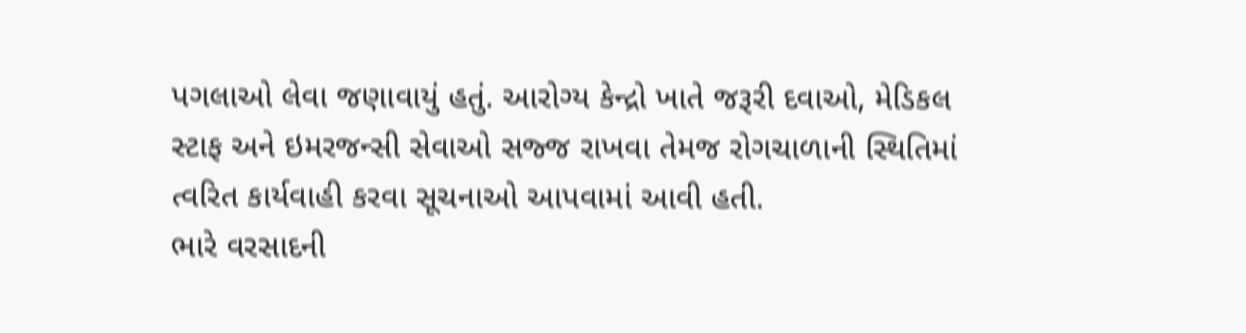પગલાઓ લેવા જણાવાયું હતું. આરોગ્ય કેન્દ્રો ખાતે જરૂરી દવાઓ, મેડિકલ સ્ટાફ અને ઇમરજન્સી સેવાઓ સજ્જ રાખવા તેમજ રોગચાળાની સ્થિતિમાં ત્વરિત કાર્યવાહી કરવા સૂચનાઓ આપવામાં આવી હતી.
ભારે વરસાદની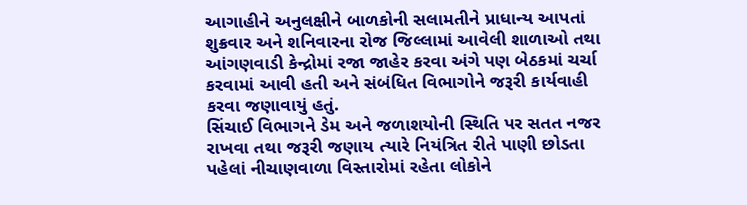આગાહીને અનુલક્ષીને બાળકોની સલામતીને પ્રાધાન્ય આપતાં શુક્રવાર અને શનિવારના રોજ જિલ્લામાં આવેલી શાળાઓ તથા આંગણવાડી કેન્દ્રોમાં રજા જાહેર કરવા અંગે પણ બેઠકમાં ચર્ચા કરવામાં આવી હતી અને સંબંધિત વિભાગોને જરૂરી કાર્યવાહી કરવા જણાવાયું હતું.
સિંચાઈ વિભાગને ડેમ અને જળાશયોની સ્થિતિ પર સતત નજર રાખવા તથા જરૂરી જણાય ત્યારે નિયંત્રિત રીતે પાણી છોડતા પહેલાં નીચાણવાળા વિસ્તારોમાં રહેતા લોકોને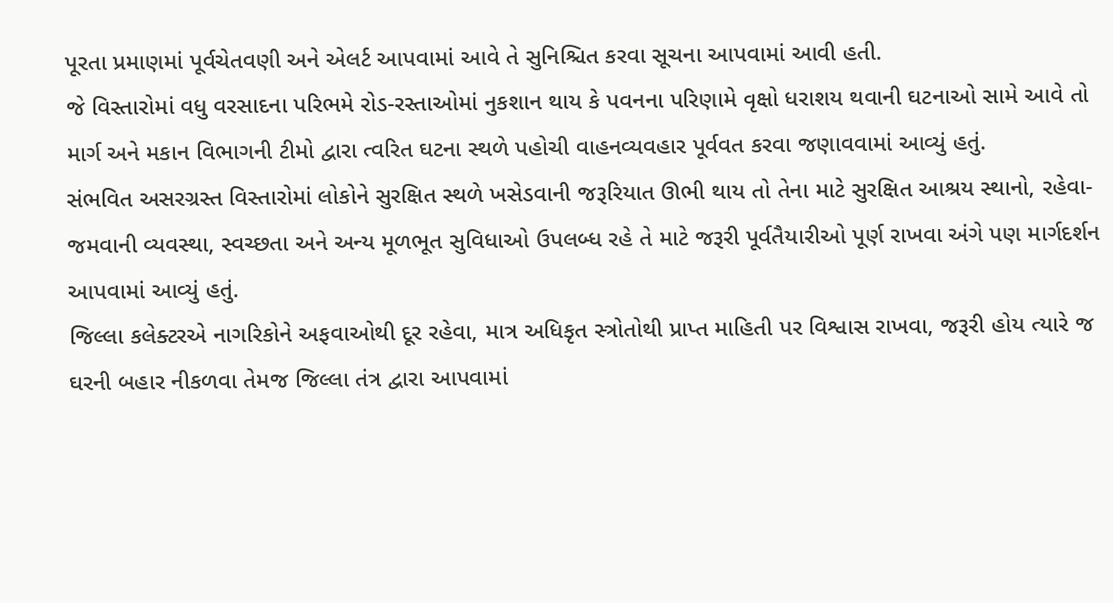પૂરતા પ્રમાણમાં પૂર્વચેતવણી અને એલર્ટ આપવામાં આવે તે સુનિશ્ચિત કરવા સૂચના આપવામાં આવી હતી.
જે વિસ્તારોમાં વધુ વરસાદના પરિભમે રોડ-રસ્તાઓમાં નુકશાન થાય કે પવનના પરિણામે વૃક્ષો ધરાશય થવાની ઘટનાઓ સામે આવે તો માર્ગ અને મકાન વિભાગની ટીમો દ્વારા ત્વરિત ઘટના સ્થળે પહોચી વાહનવ્યવહાર પૂર્વવત કરવા જણાવવામાં આવ્યું હતું.
સંભવિત અસરગ્રસ્ત વિસ્તારોમાં લોકોને સુરક્ષિત સ્થળે ખસેડવાની જરૂરિયાત ઊભી થાય તો તેના માટે સુરક્ષિત આશ્રય સ્થાનો, રહેવા-જમવાની વ્યવસ્થા, સ્વચ્છતા અને અન્ય મૂળભૂત સુવિધાઓ ઉપલબ્ધ રહે તે માટે જરૂરી પૂર્વતૈયારીઓ પૂર્ણ રાખવા અંગે પણ માર્ગદર્શન આપવામાં આવ્યું હતું.
જિલ્લા કલેક્ટરએ નાગરિકોને અફવાઓથી દૂર રહેવા, માત્ર અધિકૃત સ્ત્રોતોથી પ્રાપ્ત માહિતી પર વિશ્વાસ રાખવા, જરૂરી હોય ત્યારે જ ઘરની બહાર નીકળવા તેમજ જિલ્લા તંત્ર દ્વારા આપવામાં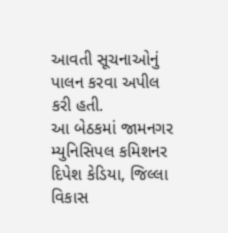આવતી સૂચનાઓનું પાલન કરવા અપીલ કરી હતી.
આ બેઠકમાં જામનગર મ્યુનિસિપલ કમિશનર દિપેશ કેડિયા, જિલ્લા વિકાસ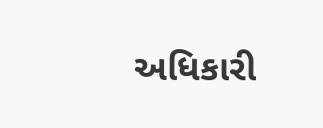અધિકારી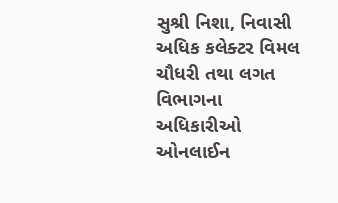સુશ્રી નિશા, નિવાસી અધિક કલેક્ટર વિમલ ચૌધરી તથા લગત વિભાગના અધિકારીઓ ઓનલાઈન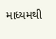માધ્યમથી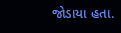જોડાયા હતા.